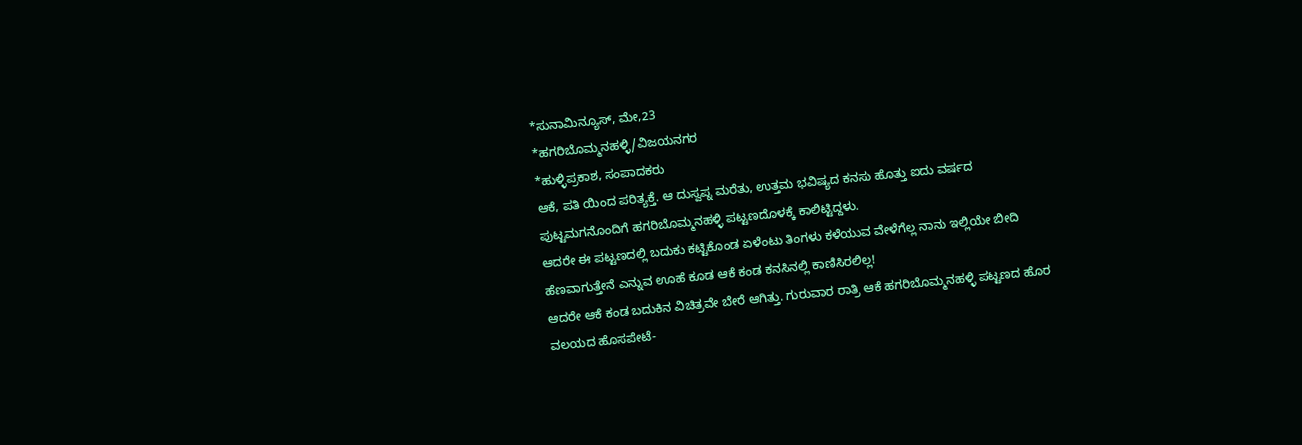*ಸುನಾಮಿನ್ಯೂಸ್, ಮೇ,23
*ಹಗರಿಬೊಮ್ಮನಹಳ್ಳಿ/ವಿಜಯನಗರ
*ಹುಳ್ಳಿಪ್ರಕಾಶ, ಸಂಪಾದಕರು
ಆಕೆ, ಪತಿ ಯಿಂದ ಪರಿತ್ಯಕ್ತೆ. ಆ ದುಸ್ವಪ್ನ ಮರೆತು, ಉತ್ತಮ ಭವಿಷ್ಯದ ಕನಸು ಹೊತ್ತು ಐದು ವರ್ಷದ ಪುಟ್ಟಮಗನೊಂದಿಗೆ ಹಗರಿಬೊಮ್ಮನಹಳ್ಳಿ ಪಟ್ಟಣದೊಳಕ್ಕೆ ಕಾಲಿಟ್ಟಿದ್ದಳು.
ಆದರೇ ಈ ಪಟ್ಟಣದಲ್ಲಿ ಬದುಕು ಕಟ್ಟಿಕೊಂಡ ಏಳೆಂಟು ತಿಂಗಳು ಕಳೆಯುವ ವೇಳೆಗೆಲ್ಲ ನಾನು ಇಲ್ಲಿಯೇ ಬೀದಿ ಹೆಣವಾಗುತ್ತೇನೆ ಎನ್ನುವ ಊಹೆ ಕೂಡ ಆಕೆ ಕಂಡ ಕನಸಿನಲ್ಲಿ ಕಾಣಿಸಿರಲಿಲ್ಲ!
ಆದರೇ ಆಕೆ ಕಂಡ ಬದುಕಿನ ವಿಚಿತ್ರವೇ ಬೇರೆ ಆಗಿತ್ತು. ಗುರುವಾರ ರಾತ್ರಿ ಆಕೆ ಹಗರಿಬೊಮ್ಮನಹಳ್ಳಿ ಪಟ್ಟಣದ ಹೊರ ವಲಯದ ಹೊಸಪೇಟೆ-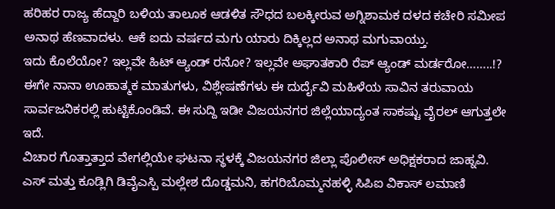ಹರಿಹರ ರಾಜ್ಯ ಹೆದ್ದಾರಿ ಬಳಿಯ ತಾಲೂಕ ಆಡಳಿತ ಸೌಧದ ಬಲಕ್ಕೀರುವ ಅಗ್ನಿಶಾಮಕ ದಳದ ಕಚೇರಿ ಸಮೀಪ ಅನಾಥ ಹೆಣವಾದಳು. ಆಕೆ ಐದು ವರ್ಷದ ಮಗು ಯಾರು ದಿಕ್ಕಿಲ್ಲದ ಅನಾಥ ಮಗುವಾಯ್ತು.
ಇದು ಕೊಲೆಯೋ? ಇಲ್ಲವೇ ಹಿಟ್ ಆ್ಯಂಡ್ ರನೋ? ಇಲ್ಲವೇ ಅಘಾತಕಾರಿ ರೆಪ್ ಆ್ಯಂಡ್ ಮರ್ಡರೋ……..!? ಈಗೇ ನಾನಾ ಊಹಾತ್ಮಕ ಮಾತುಗಳು, ವಿಶ್ಲೇಷಣೆಗಳು ಈ ದುರ್ದೈವಿ ಮಹಿಳೆಯ ಸಾವಿನ ತರುವಾಯ ಸಾರ್ವಜನಿಕರಲ್ಲಿ ಹುಟ್ಟಿಕೊಂಡಿವೆ. ಈ ಸುದ್ದಿ ಇಡೀ ವಿಜಯನಗರ ಜಿಲ್ಲೆಯಾದ್ಯಂತ ಸಾಕಷ್ಟು ವೈರಲ್ ಆಗುತ್ತಲೇ ಇದೆ.
ವಿಚಾರ ಗೊತ್ತಾತ್ತಾದ ವೇಗಲ್ಲಿಯೇ ಘಟನಾ ಸ್ಥಳಕ್ಕೆ ವಿಜಯನಗರ ಜಿಲ್ಲಾ ಪೊಲೀಸ್ ಅಧಿಕ್ಷಕರಾದ ಜಾಹ್ನವಿ. ಎಸ್ ಮತ್ತು ಕೂಡ್ಲಿಗಿ ಡಿವೈಎಸ್ಪಿ ಮಲ್ಲೇಶ ದೊಡ್ಡಮನಿ, ಹಗರಿಬೊಮ್ಮನಹಳ್ಳಿ ಸಿಪಿಐ ವಿಕಾಸ್ ಲಮಾಣಿ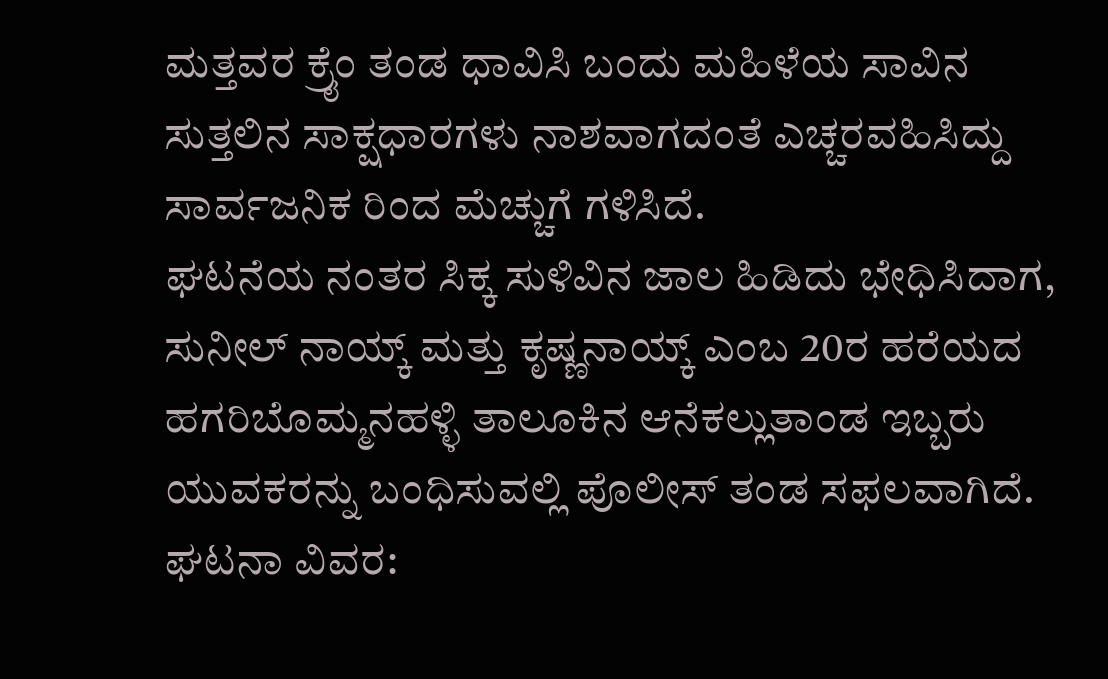ಮತ್ತವರ ಕ್ರೈಂ ತಂಡ ಧಾವಿಸಿ ಬಂದು ಮಹಿಳೆಯ ಸಾವಿನ ಸುತ್ತಲಿನ ಸಾಕ್ಷಧಾರಗಳು ನಾಶವಾಗದಂತೆ ಎಚ್ಚರವಹಿಸಿದ್ದು ಸಾರ್ವಜನಿಕ ರಿಂದ ಮೆಚ್ಚುಗೆ ಗಳಿಸಿದೆ.
ಘಟನೆಯ ನಂತರ ಸಿಕ್ಕ ಸುಳಿವಿನ ಜಾಲ ಹಿಡಿದು ಭೇಧಿಸಿದಾಗ,
ಸುನೀಲ್ ನಾಯ್ಕ್ ಮತ್ತು ಕೃಷ್ಣನಾಯ್ಕ್ ಎಂಬ 20ರ ಹರೆಯದ ಹಗರಿಬೊಮ್ಮನಹಳ್ಳಿ ತಾಲೂಕಿನ ಆನೆಕಲ್ಲುತಾಂಡ ಇಬ್ಬರು ಯುವಕರನ್ನು ಬಂಧಿಸುವಲ್ಲಿ ಪೊಲೀಸ್ ತಂಡ ಸಫಲವಾಗಿದೆ.
ಘಟನಾ ವಿವರ: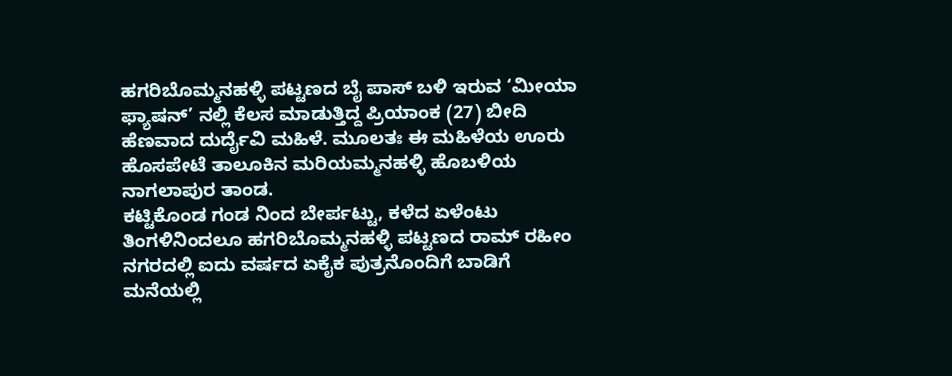ಹಗರಿಬೊಮ್ಮನಹಳ್ಳಿ ಪಟ್ಟಣದ ಬೈ ಪಾಸ್ ಬಳಿ ಇರುವ ‘ಮೀಯಾ ಫ್ಯಾಷನ್’ ನಲ್ಲಿ ಕೆಲಸ ಮಾಡುತ್ತಿದ್ದ ಪ್ರಿಯಾಂಕ (27) ಬೀದಿ ಹೆಣವಾದ ದುರ್ದೈವಿ ಮಹಿಳೆ. ಮೂಲತಃ ಈ ಮಹಿಳೆಯ ಊರು ಹೊಸಪೇಟೆ ತಾಲೂಕಿನ ಮರಿಯಮ್ಮನಹಳ್ಳಿ ಹೊಬಳಿಯ ನಾಗಲಾಪುರ ತಾಂಡ.
ಕಟ್ಟಿಕೊಂಡ ಗಂಡ ನಿಂದ ಬೇರ್ಪಟ್ಟು, ಕಳೆದ ಏಳೆಂಟು ತಿಂಗಳಿನಿಂದಲೂ ಹಗರಿಬೊಮ್ಮನಹಳ್ಳಿ ಪಟ್ಟಣದ ರಾಮ್ ರಹೀಂ ನಗರದಲ್ಲಿ ಐದು ವರ್ಷದ ಏಕೈಕ ಪುತ್ರನೊಂದಿಗೆ ಬಾಡಿಗೆ ಮನೆಯಲ್ಲಿ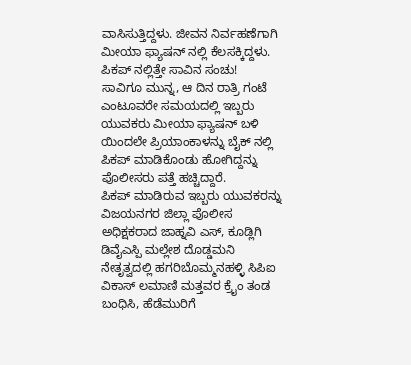ವಾಸಿಸುತ್ತಿದ್ದಳು. ಜೀವನ ನಿರ್ವಹಣೆಗಾಗಿ ಮೀಯಾ ಫ್ಯಾಷನ್ ನಲ್ಲಿ ಕೆಲಸಕ್ಕಿದ್ದಳು.
ಪಿಕಪ್ ನಲ್ಲಿತ್ತೇ ಸಾವಿನ ಸಂಚು!
ಸಾವಿಗೂ ಮುನ್ನ, ಆ ದಿನ ರಾತ್ರಿ ಗಂಟೆ ಎಂಟೂವರೇ ಸಮಯದಲ್ಲಿ ಇಬ್ಬರು ಯುವಕರು ಮೀಯಾ ಫ್ಯಾಷನ್ ಬಳಿ ಯಿಂದಲೇ ಪ್ರಿಯಾಂಕಾಳನ್ನು ಬೈಕ್ ನಲ್ಲಿ ಪಿಕಪ್ ಮಾಡಿಕೊಂಡು ಹೋಗಿದ್ದನ್ನು ಪೊಲೀಸರು ಪತ್ತೆ ಹಚ್ಚಿದ್ದಾರೆ.
ಪಿಕಪ್ ಮಾಡಿರುವ ಇಬ್ಬರು ಯುವಕರನ್ನು ವಿಜಯನಗರ ಜಿಲ್ಲಾ ಪೊಲೀಸ ಅಧಿಕ್ಷಕರಾದ ಜಾಹ್ನವಿ ಎಸ್, ಕೂಡ್ಲಿಗಿ ಡಿವೈಎಸ್ಪಿ ಮಲ್ಲೇಶ ದೊಡ್ಡಮನಿ ನೇತೃತ್ವದಲ್ಲಿ ಹಗರಿಬೊಮ್ಮನಹಳ್ಳಿ ಸಿಪಿಐ ವಿಕಾಸ್ ಲಮಾಣಿ ಮತ್ತವರ ಕ್ರೈಂ ತಂಡ ಬಂಧಿಸಿ, ಹೆಡೆಮುರಿಗೆ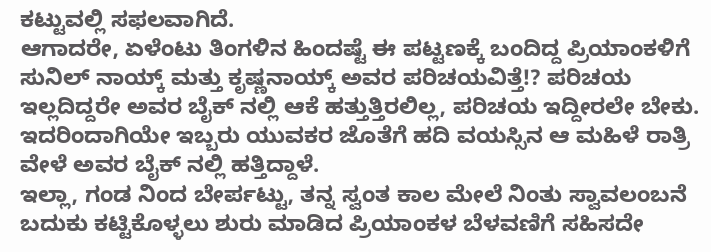ಕಟ್ಟುವಲ್ಲಿ ಸಫಲವಾಗಿದೆ.
ಆಗಾದರೇ, ಏಳೆಂಟು ತಿಂಗಳಿನ ಹಿಂದಷ್ಟೆ ಈ ಪಟ್ಟಣಕ್ಕೆ ಬಂದಿದ್ದ ಪ್ರಿಯಾಂಕಳಿಗೆ ಸುನಿಲ್ ನಾಯ್ಕ್ ಮತ್ತು ಕೃಷ್ಣನಾಯ್ಕ್ ಅವರ ಪರಿಚಯವಿತ್ತೆ!? ಪರಿಚಯ ಇಲ್ಲದಿದ್ದರೇ ಅವರ ಬೈಕ್ ನಲ್ಲಿ ಆಕೆ ಹತ್ತುತ್ತಿರಲಿಲ್ಲ, ಪರಿಚಯ ಇದ್ದೀರಲೇ ಬೇಕು. ಇದರಿಂದಾಗಿಯೇ ಇಬ್ಬರು ಯುವಕರ ಜೊತೆಗೆ ಹದಿ ವಯಸ್ಸಿನ ಆ ಮಹಿಳೆ ರಾತ್ರಿ ವೇಳೆ ಅವರ ಬೈಕ್ ನಲ್ಲಿ ಹತ್ತಿದ್ದಾಳೆ.
ಇಲ್ಲಾ, ಗಂಡ ನಿಂದ ಬೇರ್ಪಟ್ಟು, ತನ್ನ ಸ್ವಂತ ಕಾಲ ಮೇಲೆ ನಿಂತು ಸ್ವಾವಲಂಬನೆ ಬದುಕು ಕಟ್ಟಿಕೊಳ್ಳಲು ಶುರು ಮಾಡಿದ ಪ್ರಿಯಾಂಕಳ ಬೆಳವಣಿಗೆ ಸಹಿಸದೇ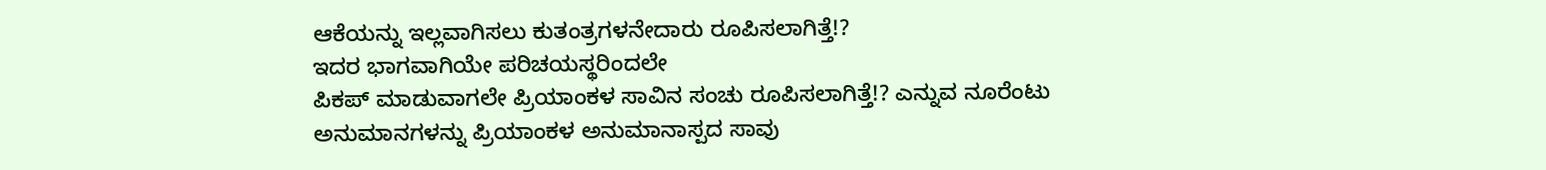ಆಕೆಯನ್ನು ಇಲ್ಲವಾಗಿಸಲು ಕುತಂತ್ರಗಳನೇದಾರು ರೂಪಿಸಲಾಗಿತ್ತೆ!?
ಇದರ ಭಾಗವಾಗಿಯೇ ಪರಿಚಯಸ್ಥರಿಂದಲೇ
ಪಿಕಪ್ ಮಾಡುವಾಗಲೇ ಪ್ರಿಯಾಂಕಳ ಸಾವಿನ ಸಂಚು ರೂಪಿಸಲಾಗಿತ್ತೆ!? ಎನ್ನುವ ನೂರೆಂಟು ಅನುಮಾನಗಳನ್ನು ಪ್ರಿಯಾಂಕಳ ಅನುಮಾನಾಸ್ಪದ ಸಾವು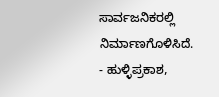ಸಾರ್ವಜನಿಕರಲ್ಲಿ ನಿರ್ಮಾಣಗೊಳಿಸಿದೆ.
- ಹುಳ್ಳಿಪ್ರಕಾಶ,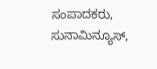ಸಂಪಾದಕರು, ಸುನಾಮಿನ್ಯೂಸ್,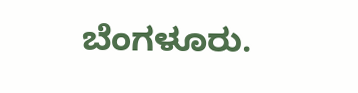ಬೆಂಗಳೂರು.